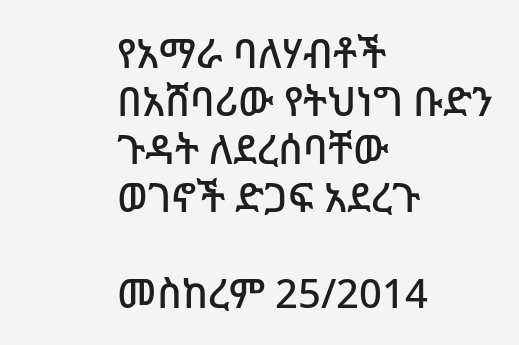የአማራ ባለሃብቶች በአሸባሪው የትህነግ ቡድን ጉዳት ለደረሰባቸው ወገኖች ድጋፍ አደረጉ

መስከረም 25/2014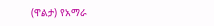(ዋልታ) የአማራ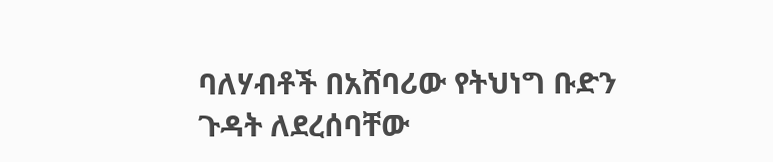ባለሃብቶች በአሸባሪው የትህነግ ቡድን ጉዳት ለደረሰባቸው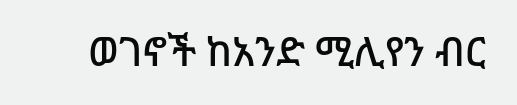ወገኖች ከአንድ ሚሊየን ብር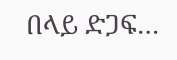በላይ ድጋፍ…